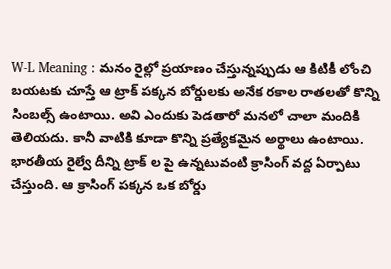W-L Meaning : మనం రైల్లో ప్రయాణం చేస్తున్నప్పుడు ఆ కిటికీ లోంచి బయటకు చూస్తే ఆ ట్రాక్ పక్కన బోర్డులకు అనేక రకాల రాతలతో కొన్ని సింబల్స్ ఉంటాయి. అవి ఎందుకు పెడతారో మనలో చాలా మందికి తెలియదు. కానీ వాటికి కూడా కొన్ని ప్రత్యేకమైన అర్థాలు ఉంటాయి. భారతీయ రైల్వే దీన్ని ట్రాక్ ల పై ఉన్నటువంటి క్రాసింగ్ వద్ద ఏర్పాటు చేస్తుంది. ఆ క్రాసింగ్ పక్కన ఒక బోర్డు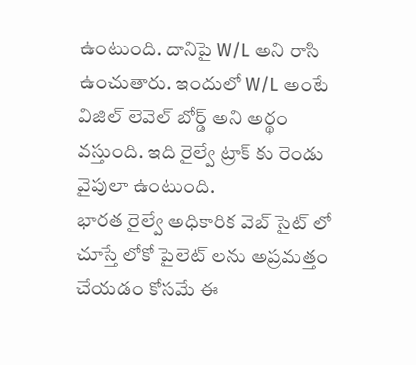ఉంటుంది. దానిపై W/L అని రాసి ఉంచుతారు. ఇందులో W/L అంటే విజిల్ లెవెల్ బోర్డ్ అని అర్థం వస్తుంది. ఇది రైల్వే ట్రాక్ కు రెండు వైపులా ఉంటుంది.
భారత రైల్వే అధికారిక వెబ్ సైట్ లో చూస్తే లోకో పైలెట్ లను అప్రమత్తం చేయడం కోసమే ఈ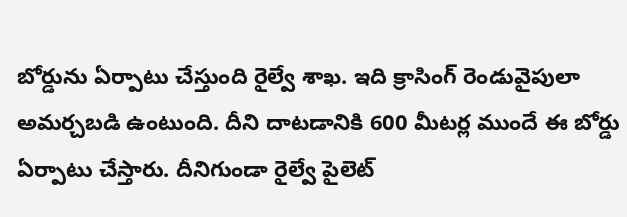బోర్డును ఏర్పాటు చేస్తుంది రైల్వే శాఖ. ఇది క్రాసింగ్ రెండువైపులా అమర్చబడి ఉంటుంది. దీని దాటడానికి 600 మీటర్ల ముందే ఈ బోర్డు ఏర్పాటు చేస్తారు. దీనిగుండా రైల్వే పైలెట్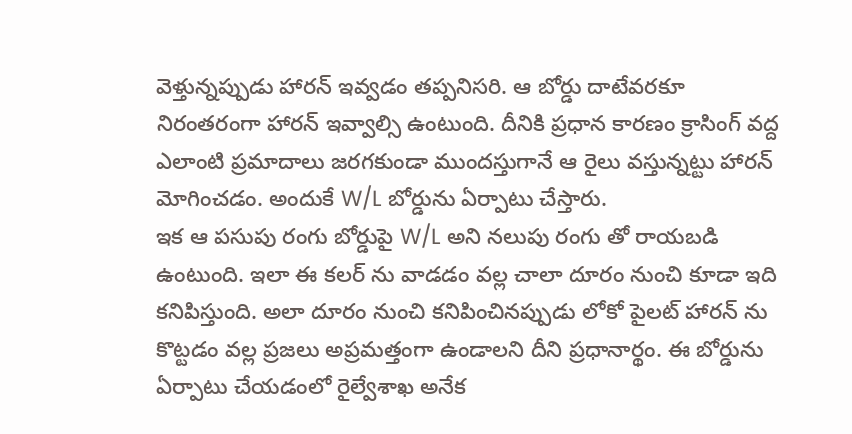వెళ్తున్నప్పుడు హారన్ ఇవ్వడం తప్పనిసరి. ఆ బోర్డు దాటేవరకూ నిరంతరంగా హారన్ ఇవ్వాల్సి ఉంటుంది. దీనికి ప్రధాన కారణం క్రాసింగ్ వద్ద ఎలాంటి ప్రమాదాలు జరగకుండా ముందస్తుగానే ఆ రైలు వస్తున్నట్టు హారన్ మోగించడం. అందుకే W/L బోర్డును ఏర్పాటు చేస్తారు.
ఇక ఆ పసుపు రంగు బోర్డుపై W/L అని నలుపు రంగు తో రాయబడి ఉంటుంది. ఇలా ఈ కలర్ ను వాడడం వల్ల చాలా దూరం నుంచి కూడా ఇది కనిపిస్తుంది. అలా దూరం నుంచి కనిపించినప్పుడు లోకో పైలట్ హారన్ ను కొట్టడం వల్ల ప్రజలు అప్రమత్తంగా ఉండాలని దీని ప్రధానార్థం. ఈ బోర్డును ఏర్పాటు చేయడంలో రైల్వేశాఖ అనేక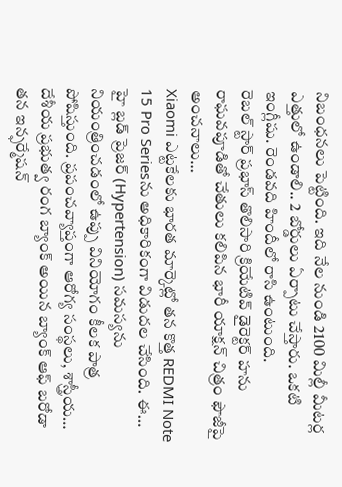నిబంధనలు పెట్టింది. ఇది నేల నుండి 2100 మిల్లీ మీటర్ల ఎత్తులో ఉండాలి.. 2 బోర్డులు ఏర్పాటు చేస్తారు. ఒకటి ఇంగ్లీషు. రెండవది హిందీలో రాసి ఉంటుంది.
రెబల్ స్టార్ ప్రభాస్ తొలిసారి క్రియేటివ్ డైరెక్టర్ హను రాఘవపూడితో చేతులు కలిపిన భారీ యాక్షన్ చిత్రం ఫౌజీపై అంచనాలు…
Xiaomi ఎట్టకేలకు భారత మార్కెట్లో తన కొత్త REDMI Note 15 Pro Seriesను అధికారికంగా విడుదల చేసింది. ఈ…
హై బ్లడ్ ప్రెజర్ (Hypertension) సమస్యను నియంత్రించడంలో ఉప్పు వినియోగం కీలక పాత్ర పోషిస్తుంది. ప్రపంచవ్యాప్తంగా ఆరోగ్య సంస్థలు, శాస్త్రీయ…
దేశీయ ప్రభుత్వ రంగ బ్యాంక్ అయిన బ్యాంక్ ఆఫ్ బరోడా తన ఇన్ఫర్మేషన్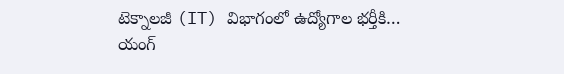టెక్నాలజీ (IT) విభాగంలో ఉద్యోగాల భర్తీకి…
యంగ్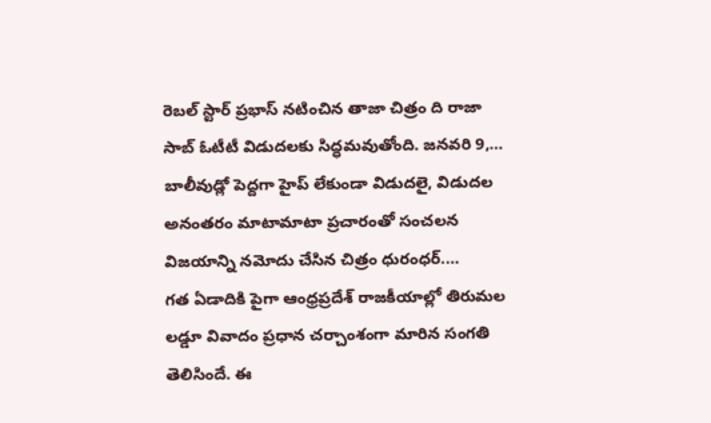రెబల్ స్టార్ ప్రభాస్ నటించిన తాజా చిత్రం ది రాజా సాబ్ ఓటీటీ విడుదలకు సిద్ధమవుతోంది. జనవరి 9,…
బాలీవుడ్లో పెద్దగా హైప్ లేకుండా విడుదలై, విడుదల అనంతరం మాటామాటా ప్రచారంతో సంచలన విజయాన్ని నమోదు చేసిన చిత్రం ధురంధర్.…
గత ఏడాదికి పైగా ఆంధ్రప్రదేశ్ రాజకీయాల్లో తిరుమల లడ్డూ వివాదం ప్రధాన చర్చాంశంగా మారిన సంగతి తెలిసిందే. ఈ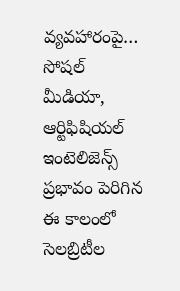వ్యవహారంపై…
సోషల్ మీడియా, ఆర్టిఫిషియల్ ఇంటెలిజెన్స్ ప్రభావం పెరిగిన ఈ కాలంలో సెలబ్రిటీల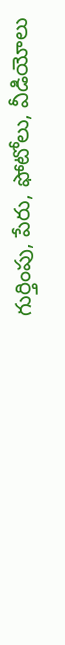గుర్తింపు, పేరు, ఫోటోలు, వీడియోలు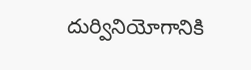దుర్వినియోగానికి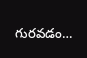గురవడం…